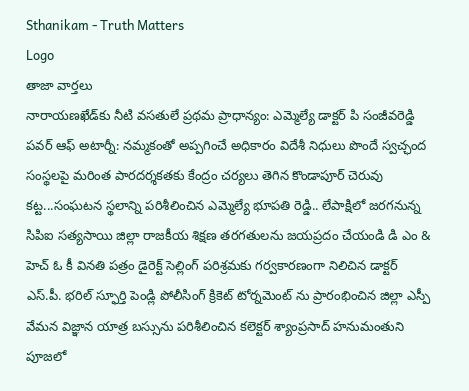Sthanikam - Truth Matters
Logo
తాజా వార్తలు
నారాయణఖేడ్‌కు నీటి వసతులే ప్రథమ ప్రాధాన్యం: ఎమ్మెల్యే డాక్టర్ పి సంజీవరెడ్డి పవర్ ఆఫ్ అటార్నీ: నమ్మకంతో అప్పగించే అధికారం విదేశీ నిధులు పొందే స్వచ్ఛంద సంస్థలపై మరింత పారదర్శకతకు కేంద్రం చర్యలు తెగిన కొండాపూర్ చెరువు కట్ట...సంఘటన స్థలాన్ని పరిశీలించిన ఎమ్మెల్యే భూపతి రెడ్డి.. లేపాక్షిలో జరగనున్న సిపిఐ సత్యసాయి జిల్లా రాజకీయ శిక్షణ తరగతులను జయప్రదం చేయండి డి ఎం & హెచ్ ఓ కీ వినతి పత్రం డైరెక్ట్ సెల్లింగ్ పరిశ్రమకు గర్వకారణంగా నిలిచిన డాక్టర్ ఎస్.పీ. భరిల్ స్ఫూర్తి పెండ్లి పోలీసింగ్ క్రికెట్ టోర్నమెంట్ ను ప్రారంభించిన జిల్లా ఎస్పీ వేమన విజ్ఞాన యాత్ర బస్సును పరిశీలించిన కలెక్టర్ శ్యాంప్రసాద్ హనుమంతుని పూజలో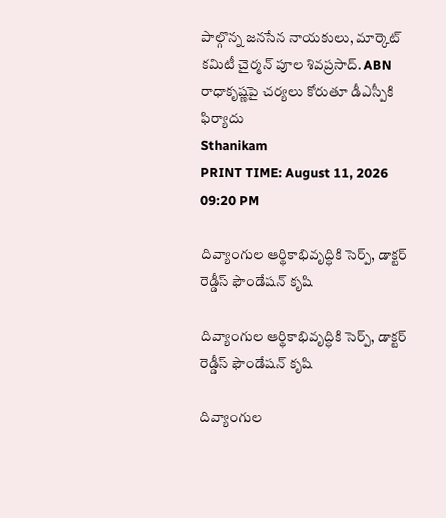పాల్గొన్న జనసేన నాయకులు, మార్కెట్ కమిటీ చైర్మన్ పూల శివప్రసాద్. ABN రాధాకృష్ణపై చర్యలు కోరుతూ డీఎస్పీకి ఫిర్యాదు
Sthanikam
PRINT TIME: August 11, 2026 09:20 PM

దివ్యాంగుల ఆర్థికాభివృద్ధికి సెర్ప్, డాక్టర్ రెడ్డీస్ ఫౌండేషన్ కృషి

దివ్యాంగుల ఆర్థికాభివృద్ధికి సెర్ప్, డాక్టర్ రెడ్డీస్ ఫౌండేషన్ కృషి

దివ్యాంగుల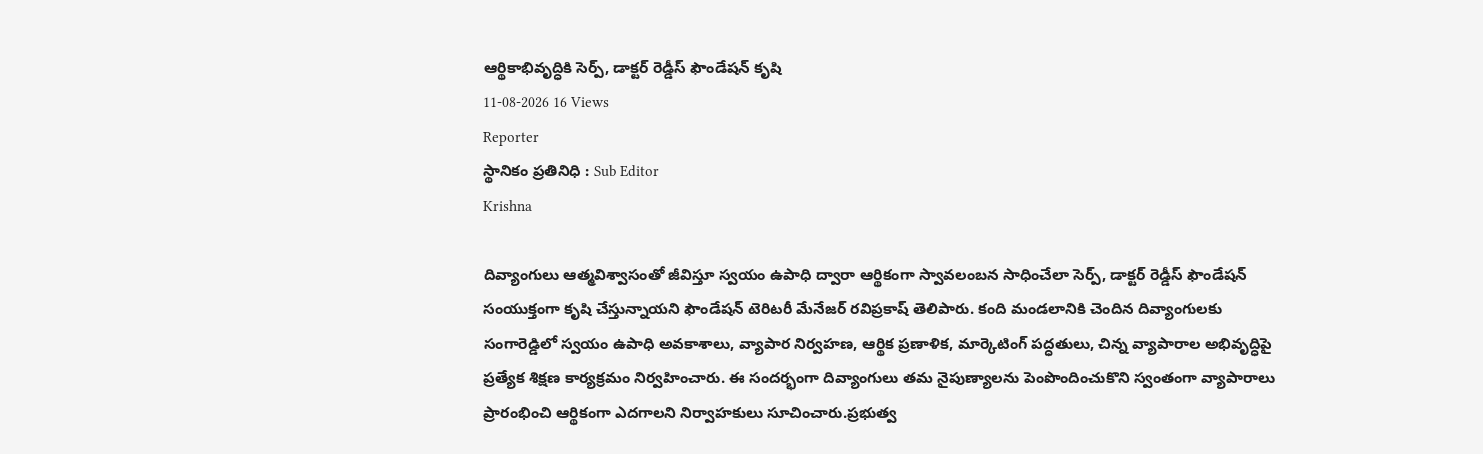ఆర్థికాభివృద్ధికి సెర్ప్, డాక్టర్ రెడ్డీస్ ఫౌండేషన్ కృషి
11-08-2026 16 Views
Reporter
స్థానికం ప్రతినిధి : Sub Editor
Krishna

దివ్యాంగులు ఆత్మవిశ్వాసంతో జీవిస్తూ స్వయం ఉపాధి ద్వారా ఆర్థికంగా స్వావలంబన సాధించేలా సెర్ప్, డాక్టర్ రెడ్డీస్ ఫౌండేషన్ సంయుక్తంగా కృషి చేస్తున్నాయని ఫౌండేషన్ టెరిటరీ మేనేజర్ రవిప్రకాష్ తెలిపారు. కంది మండలానికి చెందిన దివ్యాంగులకు సంగారెడ్డిలో స్వయం ఉపాధి అవకాశాలు, వ్యాపార నిర్వహణ, ఆర్థిక ప్రణాళిక, మార్కెటింగ్ పద్ధతులు, చిన్న వ్యాపారాల అభివృద్ధిపై ప్రత్యేక శిక్షణ కార్యక్రమం నిర్వహించారు. ఈ సందర్భంగా దివ్యాంగులు తమ నైపుణ్యాలను పెంపొందించుకొని స్వంతంగా వ్యాపారాలు ప్రారంభించి ఆర్థికంగా ఎదగాలని నిర్వాహకులు సూచించారు.ప్రభుత్వ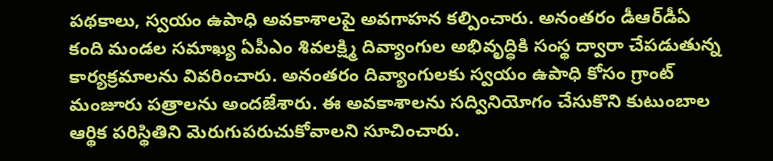పథకాలు, స్వయం ఉపాధి అవకాశాలపై అవగాహన కల్పించారు. అనంతరం డీఆర్‌డీఏ కంది మండల సమాఖ్య ఏపీఎం శివలక్ష్మి దివ్యాంగుల అభివృద్ధికి సంస్థ ద్వారా చేపడుతున్న కార్యక్రమాలను వివరించారు. అనంతరం దివ్యాంగులకు స్వయం ఉపాధి కోసం గ్రాంట్ మంజూరు పత్రాలను అందజేశారు. ఈ అవకాశాలను సద్వినియోగం చేసుకొని కుటుంబాల ఆర్థిక పరిస్థితిని మెరుగుపరుచుకోవాలని సూచించారు.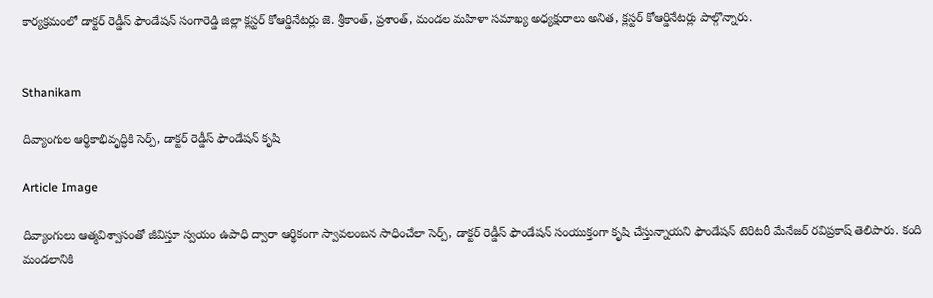కార్యక్రమంలో డాక్టర్ రెడ్డీస్ ఫౌండేషన్ సంగారెడ్డి జిల్లా క్లస్టర్ కోఆర్డినేటర్లు జె. శ్రీకాంత్, ప్రశాంత్, మండల మహిళా సమాఖ్య అధ్యక్షురాలు అనిత, క్లస్టర్ కోఆర్డినేటర్లు పాల్గొన్నారు.


Sthanikam

దివ్యాంగుల ఆర్థికాభివృద్ధికి సెర్ప్, డాక్టర్ రెడ్డీస్ ఫౌండేషన్ కృషి

Article Image

దివ్యాంగులు ఆత్మవిశ్వాసంతో జీవిస్తూ స్వయం ఉపాధి ద్వారా ఆర్థికంగా స్వావలంబన సాధించేలా సెర్ప్, డాక్టర్ రెడ్డీస్ ఫౌండేషన్ సంయుక్తంగా కృషి చేస్తున్నాయని ఫౌండేషన్ టెరిటరీ మేనేజర్ రవిప్రకాష్ తెలిపారు. కంది మండలానికి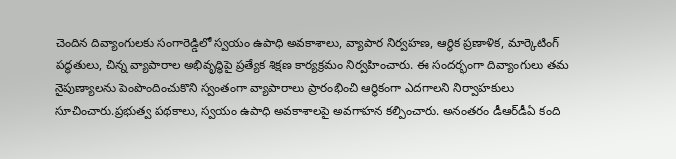చెందిన దివ్యాంగులకు సంగారెడ్డిలో స్వయం ఉపాధి అవకాశాలు, వ్యాపార నిర్వహణ, ఆర్థిక ప్రణాళిక, మార్కెటింగ్ పద్ధతులు, చిన్న వ్యాపారాల అభివృద్ధిపై ప్రత్యేక శిక్షణ కార్యక్రమం నిర్వహించారు. ఈ సందర్భంగా దివ్యాంగులు తమ నైపుణ్యాలను పెంపొందించుకొని స్వంతంగా వ్యాపారాలు ప్రారంభించి ఆర్థికంగా ఎదగాలని నిర్వాహకులు సూచించారు.ప్రభుత్వ పథకాలు, స్వయం ఉపాధి అవకాశాలపై అవగాహన కల్పించారు. అనంతరం డీఆర్‌డీఏ కంది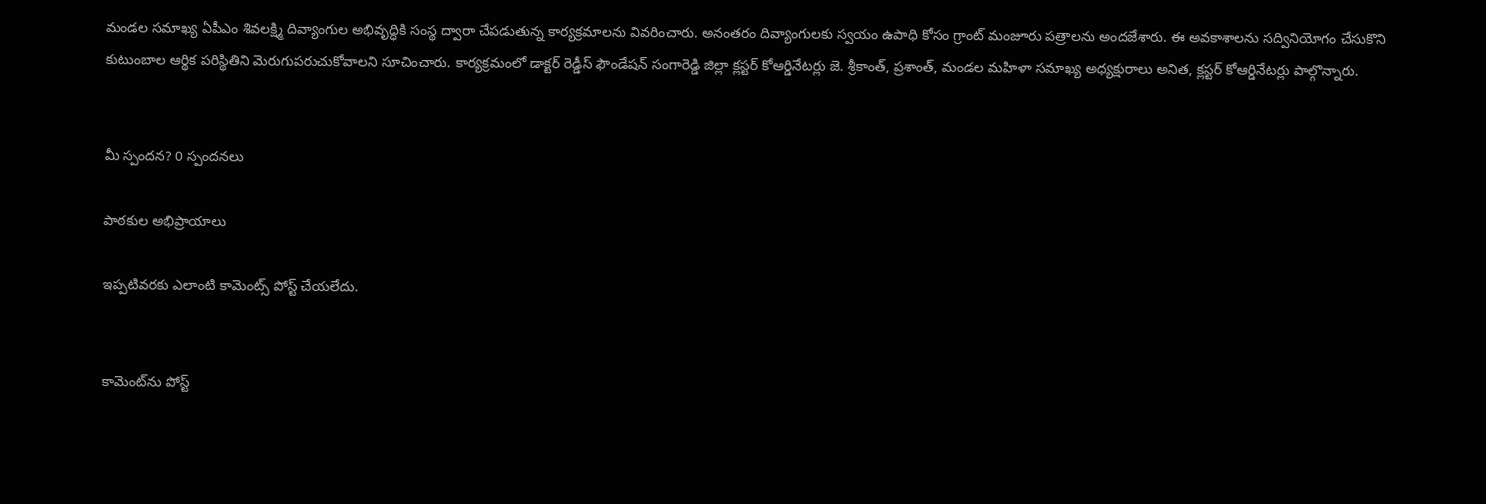మండల సమాఖ్య ఏపీఎం శివలక్ష్మి దివ్యాంగుల అభివృద్ధికి సంస్థ ద్వారా చేపడుతున్న కార్యక్రమాలను వివరించారు. అనంతరం దివ్యాంగులకు స్వయం ఉపాధి కోసం గ్రాంట్ మంజూరు పత్రాలను అందజేశారు. ఈ అవకాశాలను సద్వినియోగం చేసుకొని కుటుంబాల ఆర్థిక పరిస్థితిని మెరుగుపరుచుకోవాలని సూచించారు. కార్యక్రమంలో డాక్టర్ రెడ్డీస్ ఫౌండేషన్ సంగారెడ్డి జిల్లా క్లస్టర్ కోఆర్డినేటర్లు జె. శ్రీకాంత్, ప్రశాంత్, మండల మహిళా సమాఖ్య అధ్యక్షురాలు అనిత, క్లస్టర్ కోఆర్డినేటర్లు పాల్గొన్నారు.


మీ స్పందన? 0 స్పందనలు

పాఠకుల అభిప్రాయాలు

ఇప్పటివరకు ఎలాంటి కామెంట్స్ పోస్ట్ చేయలేదు.


కామెంట్‌ను పోస్ట్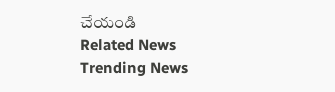చేయండి
Related News
Trending News